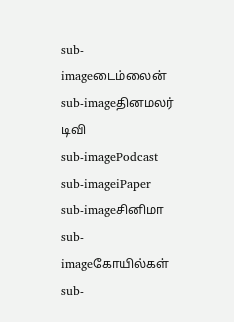sub-imageடைம்லைன்
sub-imageதினமலர் டிவி
sub-imagePodcast
sub-imageiPaper
sub-imageசினிமா
sub-imageகோயில்கள்
sub-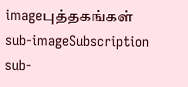imageபுத்தகங்கள்
sub-imageSubscription
sub-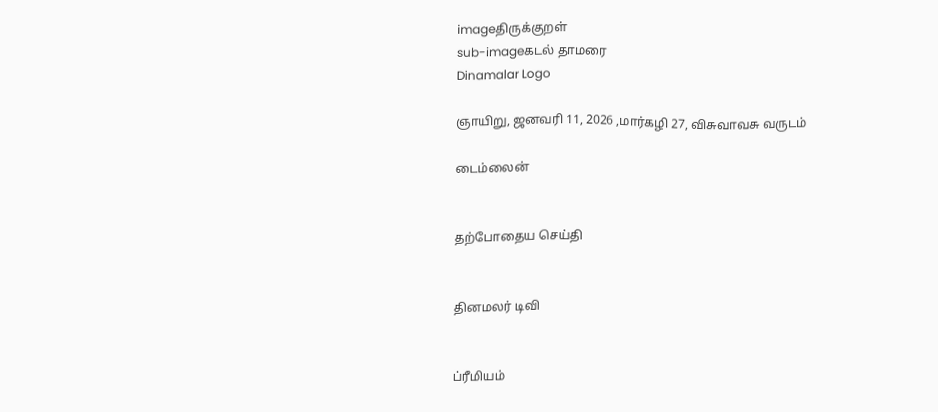imageதிருக்குறள்
sub-imageகடல் தாமரை
Dinamalar Logo

ஞாயிறு, ஜனவரி 11, 2026 ,மார்கழி 27, விசுவாவசு வருடம்

டைம்லைன்


தற்போதைய செய்தி


தினமலர் டிவி


ப்ரீமியம்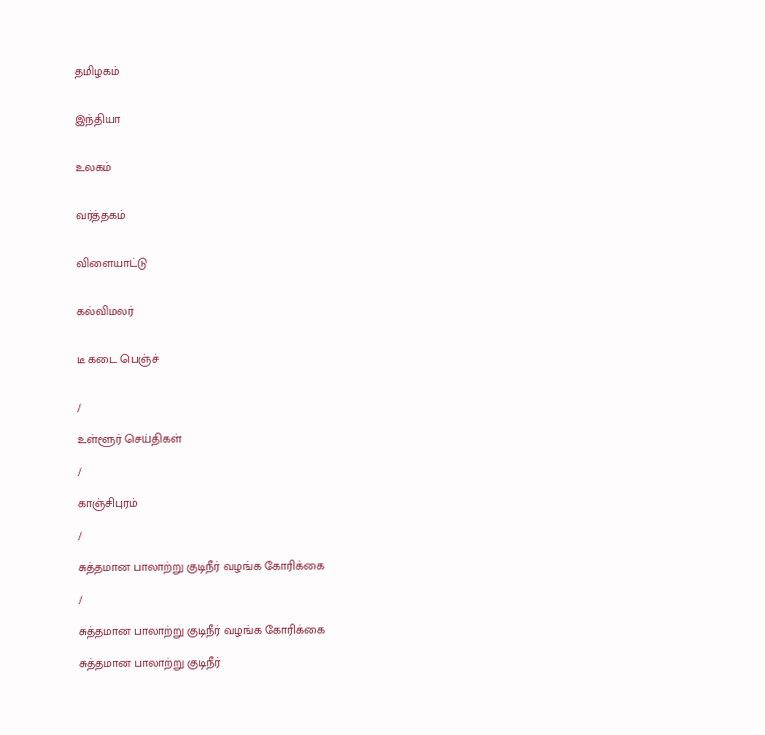தமிழகம்


இந்தியா


உலகம்


வர்த்தகம்


விளையாட்டு


கல்விமலர்


டீ கடை பெஞ்ச்


/

உள்ளூர் செய்திகள்

/

காஞ்சிபுரம்

/

சுத்தமான பாலாற்று குடிநீர் வழங்க கோரிக்கை

/

சுத்தமான பாலாற்று குடிநீர் வழங்க கோரிக்கை

சுத்தமான பாலாற்று குடிநீர்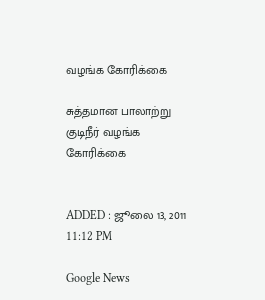வழங்க கோரிக்கை

சுத்தமான பாலாற்று குடிநீர் வழங்க கோரிக்கை


ADDED : ஜூலை 13, 2011 11:12 PM

Google News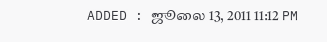ADDED : ஜூலை 13, 2011 11:12 PM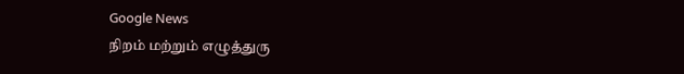Google News
நிறம் மற்றும் எழுத்துரு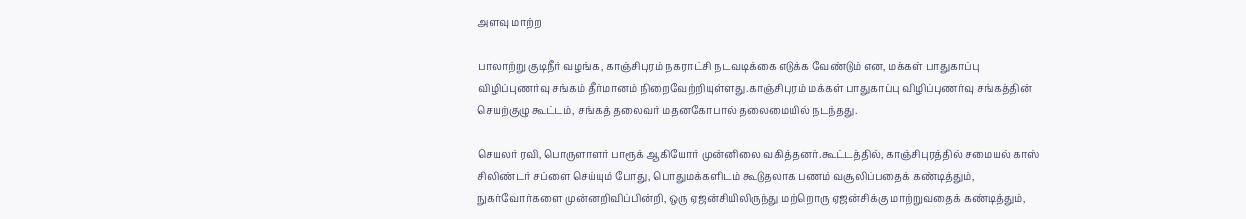அளவு மாற்ற

பாலாற்று குடிநீர் வழங்க, காஞ்சிபுரம் நகராட்சி நடவடிக்கை எடுக்க வேண்டும் என, மக்கள் பாதுகாப்பு விழிப்புணர்வு சங்கம் தீர்மானம் நிறைவேற்றியுள்ளது.காஞ்சிபுரம் மக்கள் பாதுகாப்பு விழிப்புணர்வு சங்கத்தின் செயற்குழு கூட்டம், சங்கத் தலைவர் மதனகோபால் தலைமையில் நடந்தது.

செயலர் ரவி, பொருளாளர் பாரூக் ஆகியோர் முன்னிலை வகித்தனர்.கூட்டத்தில், காஞ்சிபுரத்தில் சமையல் காஸ் சிலிண்டர் சப்ளை செய்யும் போது, பொதுமக்களிடம் கூடுதலாக பணம் வசூலிப்பதைக் கண்டித்தும், நுகர்வோர்களை முன்னறிவிப்பின்றி, ஒரு ஏஜன்சியிலிருந்து மற்றொரு ஏஜன்சிக்கு மாற்றுவதைக் கண்டித்தும்,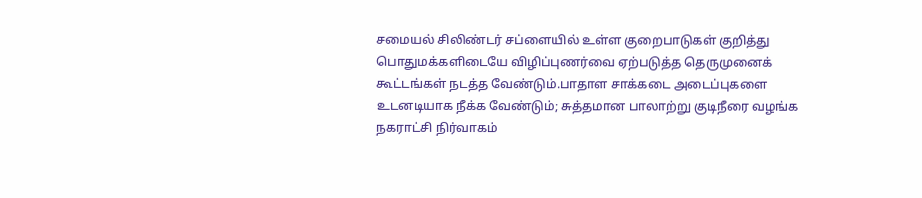சமையல் சிலிண்டர் சப்ளையில் உள்ள குறைபாடுகள் குறித்து பொதுமக்களிடையே விழிப்புணர்வை ஏற்படுத்த தெருமுனைக் கூட்டங்கள் நடத்த வேண்டும்.பாதாள சாக்கடை அடைப்புகளை உடனடியாக நீக்க வேண்டும்; சுத்தமான பாலாற்று குடிநீரை வழங்க நகராட்சி நிர்வாகம்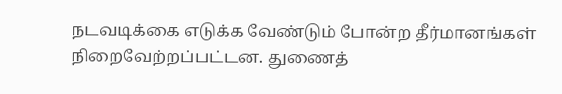நடவடிக்கை எடுக்க வேண்டும் போன்ற தீர்மானங்கள் நிறைவேற்றப்பட்டன. துணைத்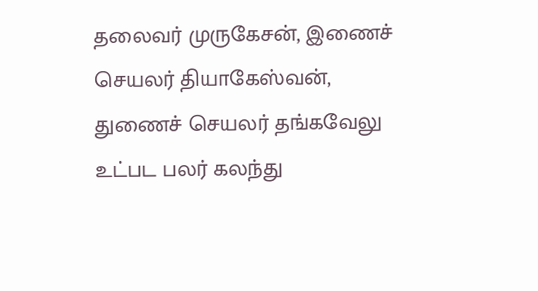தலைவர் முருகேசன், இணைச் செயலர் தியாகேஸ்வன், துணைச் செயலர் தங்கவேலு உட்பட பலர் கலந்து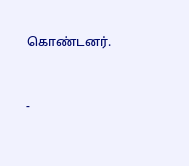கொண்டனர்.



-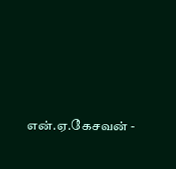என்.ஏ.கேசவன் -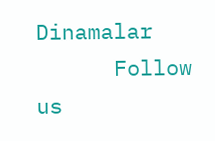Dinamalar
      Follow us